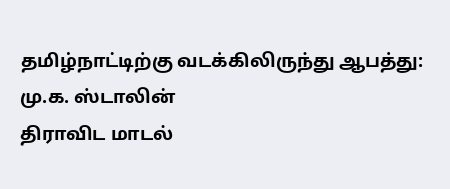தமிழ்நாட்டிற்கு வடக்கிலிருந்து ஆபத்து: மு.க. ஸ்டாலின்
திராவிட மாடல்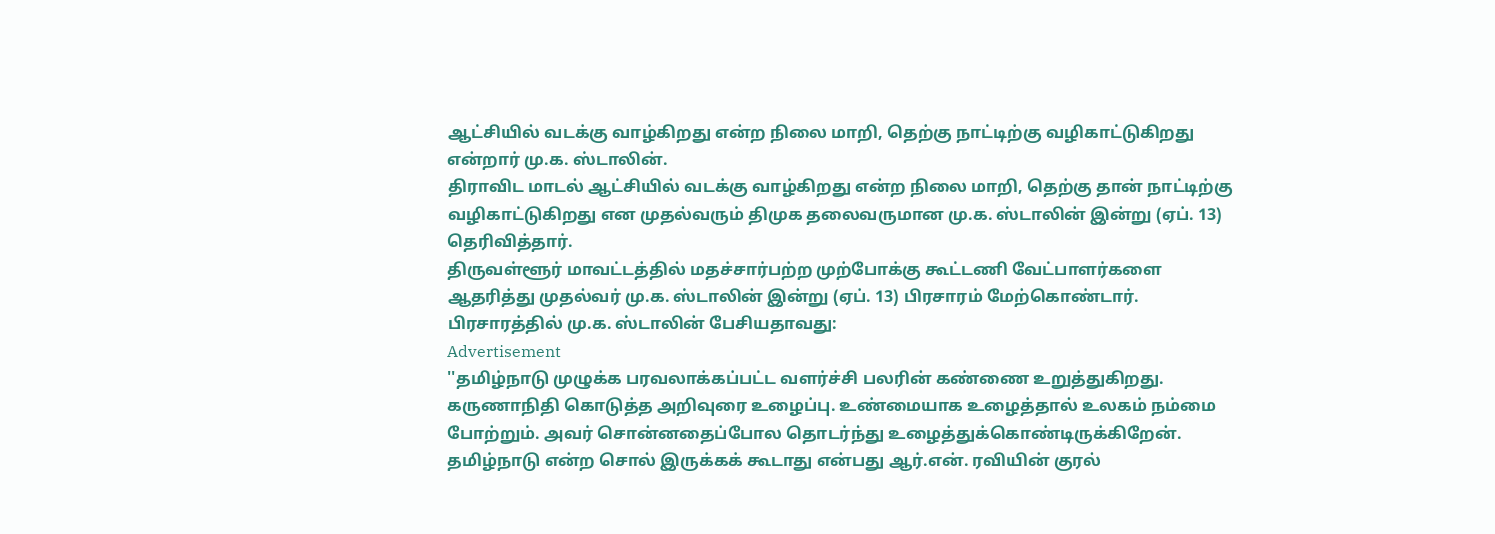ஆட்சியில் வடக்கு வாழ்கிறது என்ற நிலை மாறி, தெற்கு நாட்டிற்கு வழிகாட்டுகிறது என்றார் மு.க. ஸ்டாலின்.
திராவிட மாடல் ஆட்சியில் வடக்கு வாழ்கிறது என்ற நிலை மாறி, தெற்கு தான் நாட்டிற்கு வழிகாட்டுகிறது என முதல்வரும் திமுக தலைவருமான மு.க. ஸ்டாலின் இன்று (ஏப். 13) தெரிவித்தார்.
திருவள்ளூர் மாவட்டத்தில் மதச்சார்பற்ற முற்போக்கு கூட்டணி வேட்பாளர்களை ஆதரித்து முதல்வர் மு.க. ஸ்டாலின் இன்று (ஏப். 13) பிரசாரம் மேற்கொண்டார்.
பிரசாரத்தில் மு.க. ஸ்டாலின் பேசியதாவது:
Advertisement
''தமிழ்நாடு முழுக்க பரவலாக்கப்பட்ட வளர்ச்சி பலரின் கண்ணை உறுத்துகிறது. கருணாநிதி கொடுத்த அறிவுரை உழைப்பு. உண்மையாக உழைத்தால் உலகம் நம்மை போற்றும். அவர் சொன்னதைப்போல தொடர்ந்து உழைத்துக்கொண்டிருக்கிறேன்.
தமிழ்நாடு என்ற சொல் இருக்கக் கூடாது என்பது ஆர்.என். ரவியின் குரல்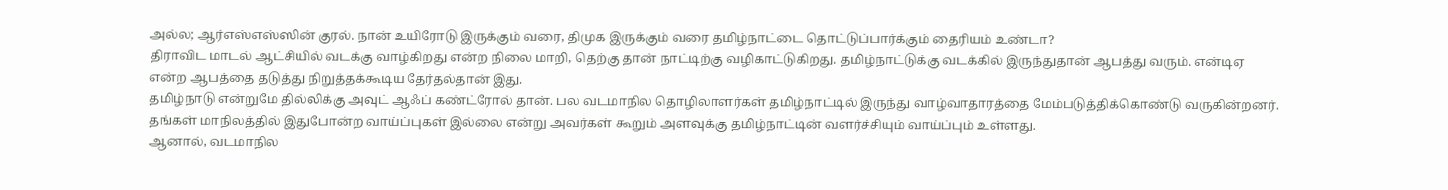அல்ல; ஆர்எஸ்எஸ்ஸின் குரல். நான் உயிரோடு இருக்கும் வரை, திமுக இருக்கும் வரை தமிழ்நாட்டை தொட்டுப்பார்க்கும் தைரியம் உண்டா?
திராவிட மாடல் ஆட்சியில் வடக்கு வாழ்கிறது என்ற நிலை மாறி, தெற்கு தான் நாட்டிற்கு வழிகாட்டுகிறது. தமிழ்நாட்டுக்கு வடக்கில் இருந்துதான் ஆபத்து வரும். என்டிஏ என்ற ஆபத்தை தடுத்து நிறுத்தக்கூடிய தேர்தல்தான் இது.
தமிழ்நாடு என்றுமே தில்லிக்கு அவுட் ஆஃப் கண்ட்ரோல் தான். பல வடமாநில தொழிலாளர்கள் தமிழ்நாட்டில் இருந்து வாழ்வாதாரத்தை மேம்படுத்திக்கொண்டு வருகின்றனர். தங்கள் மாநிலத்தில் இதுபோன்ற வாய்ப்புகள் இல்லை என்று அவர்கள் கூறும் அளவுக்கு தமிழ்நாட்டின் வளர்ச்சியும் வாய்ப்பும் உள்ளது.
ஆனால், வடமாநில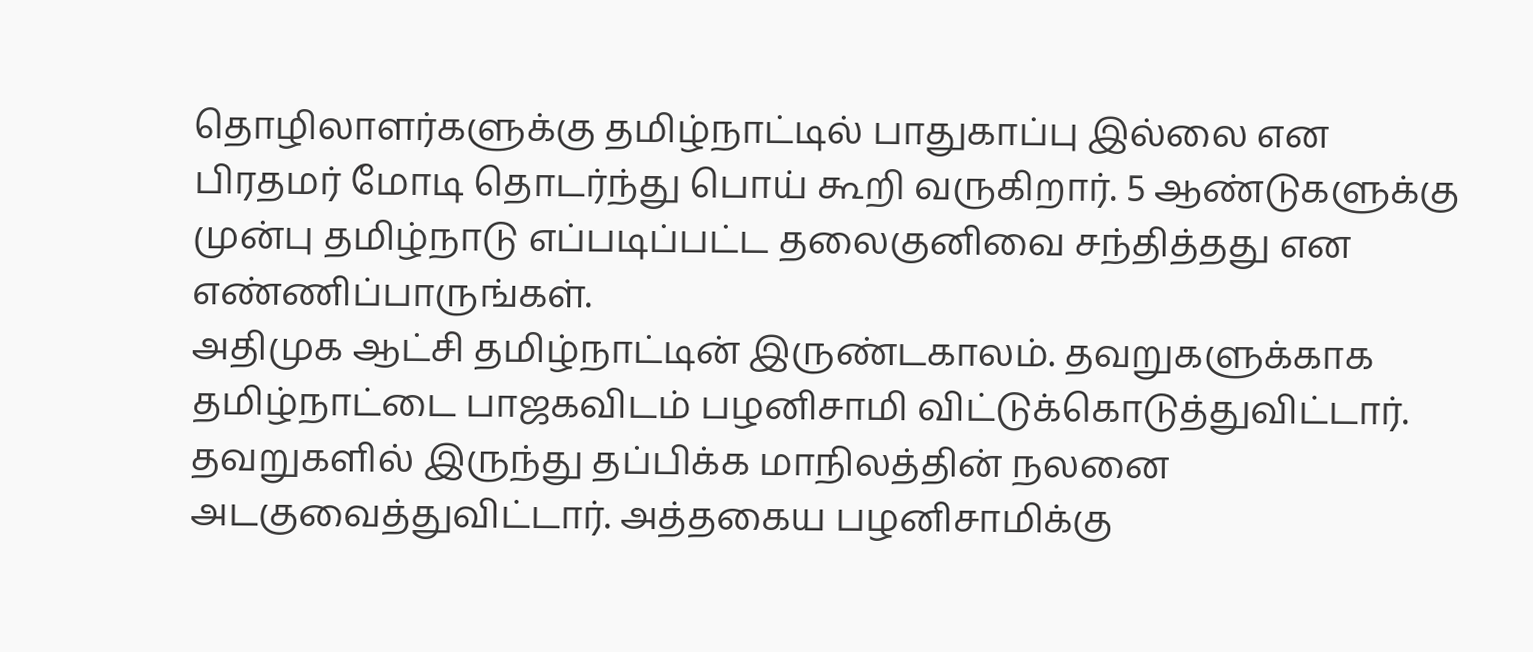தொழிலாளர்களுக்கு தமிழ்நாட்டில் பாதுகாப்பு இல்லை என பிரதமர் மோடி தொடர்ந்து பொய் கூறி வருகிறார். 5 ஆண்டுகளுக்கு முன்பு தமிழ்நாடு எப்படிப்பட்ட தலைகுனிவை சந்தித்தது என எண்ணிப்பாருங்கள்.
அதிமுக ஆட்சி தமிழ்நாட்டின் இருண்டகாலம். தவறுகளுக்காக தமிழ்நாட்டை பாஜகவிடம் பழனிசாமி விட்டுக்கொடுத்துவிட்டார். தவறுகளில் இருந்து தப்பிக்க மாநிலத்தின் நலனை அடகுவைத்துவிட்டார். அத்தகைய பழனிசாமிக்கு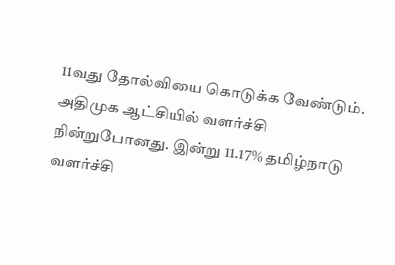11வது தோல்வியை கொடுக்க வேண்டும்.
அதிமுக ஆட்சியில் வளர்ச்சி நின்றுபோனது. இன்று 11.17% தமிழ்நாடு வளர்ச்சி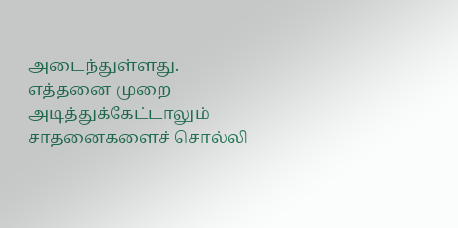அடைந்துள்ளது.
எத்தனை முறை அடித்துக்கேட்டாலும் சாதனைகளைச் சொல்லி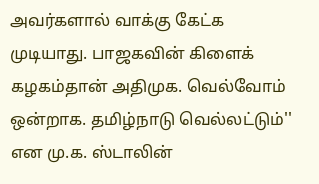அவர்களால் வாக்கு கேட்க முடியாது. பாஜகவின் கிளைக் கழகம்தான் அதிமுக. வெல்வோம் ஒன்றாக. தமிழ்நாடு வெல்லட்டும்'' என மு.க. ஸ்டாலின்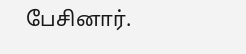பேசினார்.